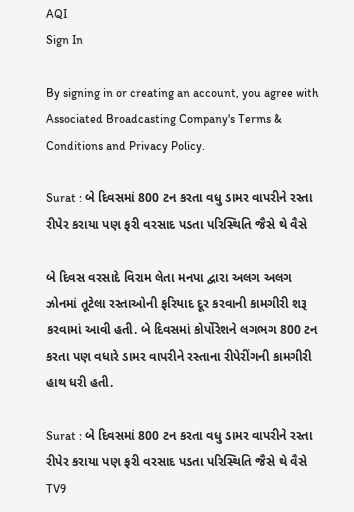AQI
Sign In

By signing in or creating an account, you agree with Associated Broadcasting Company's Terms & Conditions and Privacy Policy.

Surat : બે દિવસમાં 800 ટન કરતા વધુ ડામર વાપરીને રસ્તા રીપેર કરાયા પણ ફરી વરસાદ પડતા પરિસ્થિતિ જૈસે થે વૈસે

બે દિવસ વરસાદે વિરામ લેતા મનપા દ્વારા અલગ અલગ ઝોનમાં તૂટેલા રસ્તાઓની ફરિયાદ દૂર કરવાની કામગીરી શરૂ કરવામાં આવી હતી. બે દિવસમાં કોર્પોરેશને લગભગ 800 ટન કરતા પણ વધારે ડામર વાપરીને રસ્તાના રીપેરીંગની કામગીરી હાથ ધરી હતી.

Surat : બે દિવસમાં 800 ટન કરતા વધુ ડામર વાપરીને રસ્તા રીપેર કરાયા પણ ફરી વરસાદ પડતા પરિસ્થિતિ જૈસે થે વૈસે
TV9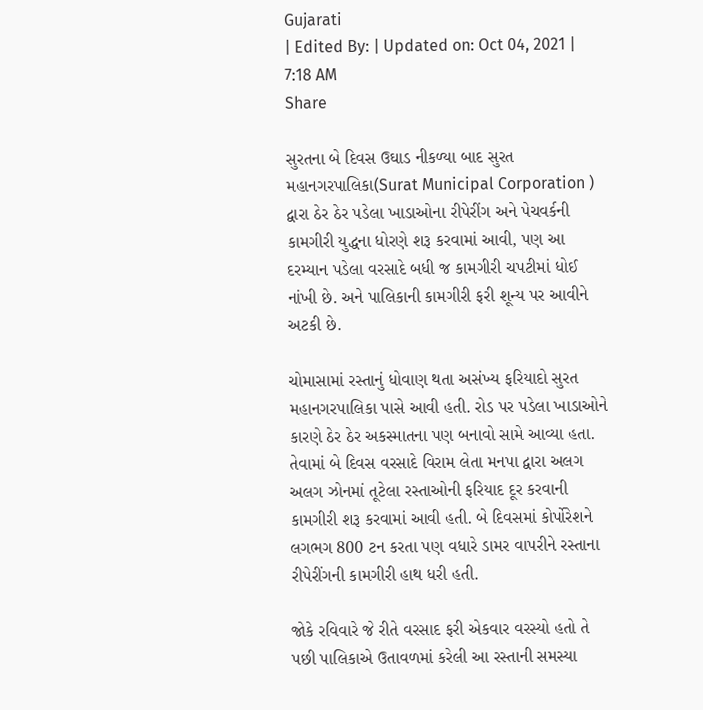Gujarati
| Edited By: | Updated on: Oct 04, 2021 | 7:18 AM
Share

સુરતના બે દિવસ ઉઘાડ નીકળ્યા બાદ સુરત મહાનગરપાલિકા(Surat Municipal Corporation ) દ્વારા ઠેર ઠેર પડેલા ખાડાઓના રીપેરીંગ અને પેચવર્કની કામગીરી યુદ્ધના ધોરણે શરૂ કરવામાં આવી, પણ આ દરમ્યાન પડેલા વરસાદે બધી જ કામગીરી ચપટીમાં ધોઈ નાંખી છે. અને પાલિકાની કામગીરી ફરી શૂન્ય પર આવીને અટકી છે.

ચોમાસામાં રસ્તાનું ધોવાણ થતા અસંખ્ય ફરિયાદો સુરત મહાનગરપાલિકા પાસે આવી હતી. રોડ પર પડેલા ખાડાઓને કારણે ઠેર ઠેર અકસ્માતના પણ બનાવો સામે આવ્યા હતા. તેવામાં બે દિવસ વરસાદે વિરામ લેતા મનપા દ્વારા અલગ અલગ ઝોનમાં તૂટેલા રસ્તાઓની ફરિયાદ દૂર કરવાની કામગીરી શરૂ કરવામાં આવી હતી. બે દિવસમાં કોર્પોરેશને લગભગ 800 ટન કરતા પણ વધારે ડામર વાપરીને રસ્તાના રીપેરીંગની કામગીરી હાથ ધરી હતી.

જોકે રવિવારે જે રીતે વરસાદ ફરી એકવાર વરસ્યો હતો તે પછી પાલિકાએ ઉતાવળમાં કરેલી આ રસ્તાની સમસ્યા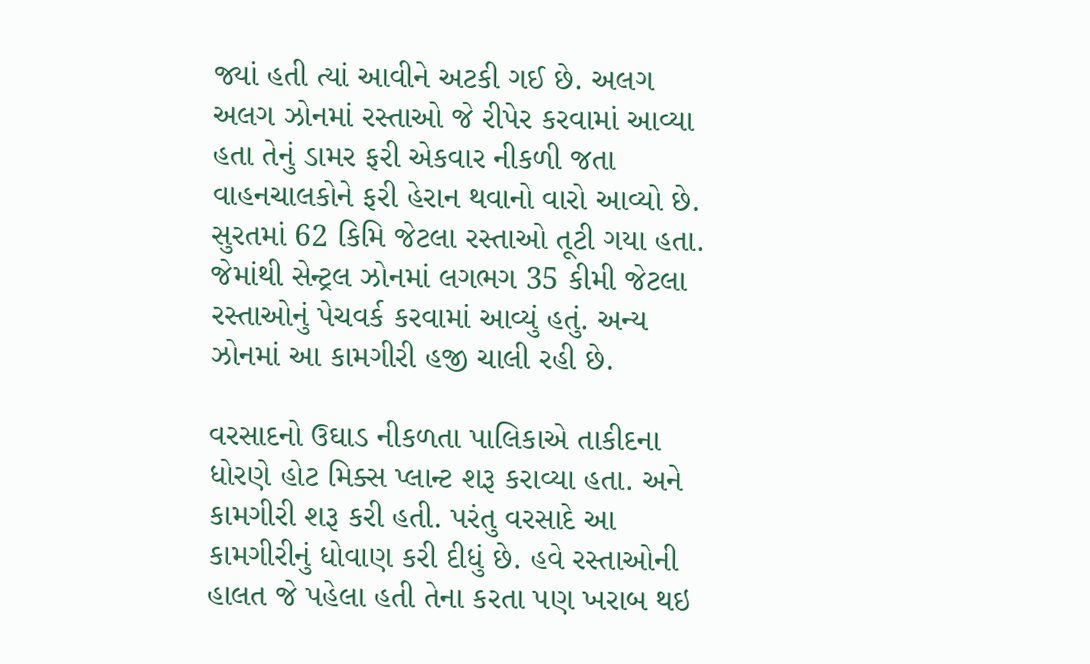જ્યાં હતી ત્યાં આવીને અટકી ગઈ છે. અલગ અલગ ઝોનમાં રસ્તાઓ જે રીપેર કરવામાં આવ્યા હતા તેનું ડામર ફરી એકવાર નીકળી જતા વાહનચાલકોને ફરી હેરાન થવાનો વારો આવ્યો છે. સુરતમાં 62 કિમિ જેટલા રસ્તાઓ તૂટી ગયા હતા. જેમાંથી સેન્ટ્રલ ઝોનમાં લગભગ 35 કીમી જેટલા રસ્તાઓનું પેચવર્ક કરવામાં આવ્યું હતું. અન્ય ઝોનમાં આ કામગીરી હજી ચાલી રહી છે.

વરસાદનો ઉઘાડ નીકળતા પાલિકાએ તાકીદના ધોરણે હોટ મિક્સ પ્લાન્ટ શરૂ કરાવ્યા હતા. અને કામગીરી શરૂ કરી હતી. પરંતુ વરસાદે આ કામગીરીનું ધોવાણ કરી દીધું છે. હવે રસ્તાઓની હાલત જે પહેલા હતી તેના કરતા પણ ખરાબ થઇ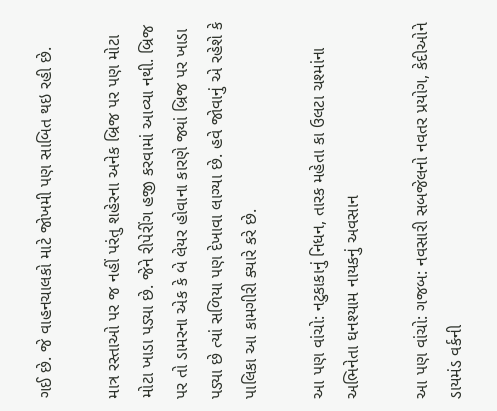ગઈ છે. જે વાહનચાલકો માટે જોખમી પણ સાબિત થઇ રહી છે.

માત્ર રસ્તાઓ પર જ નહીં પરંતુ શહેરના અનેક બ્રિજ પર પણ મોટા મોટા ખાડા પડ્યા છે. જેને રીપેરીંગ હજી કરવામાં આવ્યા નથી. બ્રિજ પર તો ડામરના એક કે બે લેયર હોવાના કારણે જ્યાં બ્રિજ પર ખાડા પડ્યા છે ત્યાં સળિયા પણ દેખાવા લાગ્યા છે. હવે જોવાનું એ રહેશે કે પાલિકા આ કામગીરી ક્યારે કરે છે.

આ પણ વાંચો: નટુકાકાનું નિધન, તારક મહેતા કા ઉલટા ચશ્માંના અભિનેતા ઘનશ્યામ નાયકનું અવસાન

આ પણ વાંચો: ગજબ: નવસારી સબજેલનો નવતર પ્રયોગ, કેદીઓને ડાયમંડ વર્કની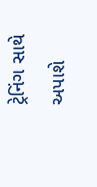ટ્રેનિંગ સાથે અપાશે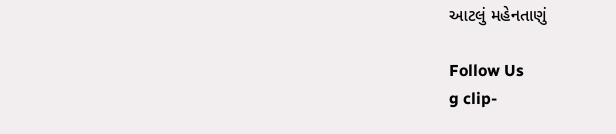આટલું મહેનતાણું

Follow Us
g clip-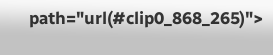path="url(#clip0_868_265)">